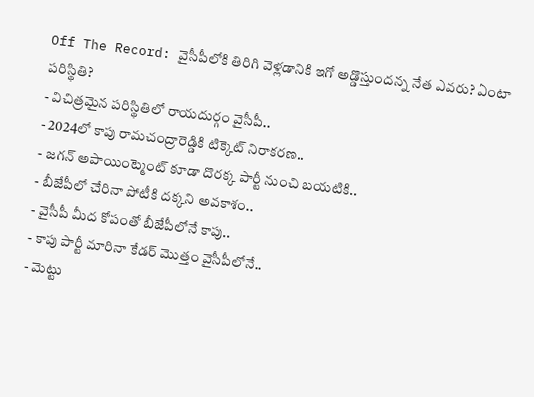Off The Record: వైసీపీలోకి తిరిగి వెళ్లడానికి ఇగో అడ్డొస్తుందన్న నేత ఎవరు? ఏంటా పరిస్థితి?
- విచిత్రమైన పరిస్థితిలో రాయదుర్గం వైసీపీ..
- 2024లో కాపు రామచంద్రారెడ్డికి టిక్కెట్ నిరాకరణ..
- జగన్ అపాయింట్మెంట్ కూడా దొరక్క పార్టీ నుంచి బయటికి..
- బీజేపీలో చేరినా పోటీకి దక్కని అవకాశం..
- వైసీపీ మీద కోపంతో బీజేపీలోనే కాపు..
- కాపు పార్టీ మారినా కేడర్ మొత్తం వైసీపీలోనే..
- మెట్టు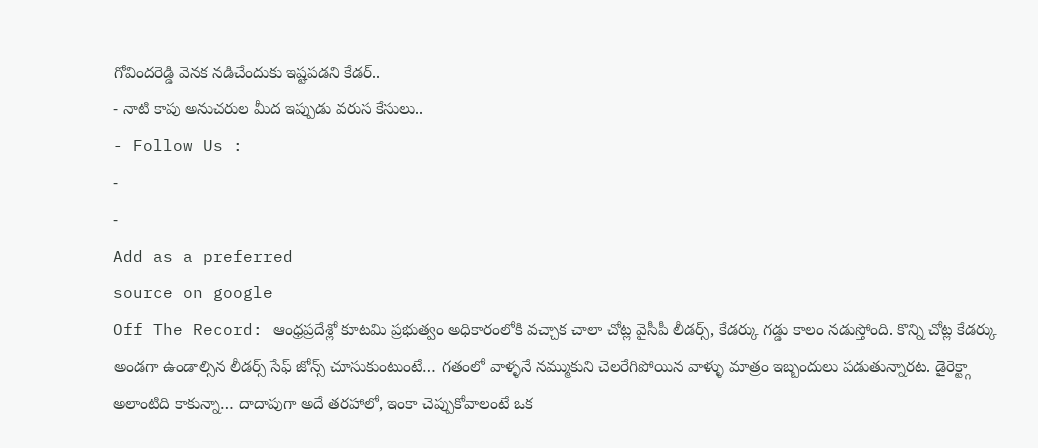గోవిందరెడ్డి వెనక నడిచేందుకు ఇష్టపడని కేడర్..
- నాటి కాపు అనుచరుల మీద ఇప్పుడు వరుస కేసులు..
- Follow Us :
-
-
Add as a preferred
source on google
Off The Record: ఆంధ్రప్రదేశ్లో కూటమి ప్రభుత్వం అధికారంలోకి వచ్చాక చాలా చోట్ల వైసీపీ లీడర్స్, కేడర్కు గడ్డు కాలం నడుస్తోంది. కొన్ని చోట్ల కేడర్కు అండగా ఉండాల్సిన లీడర్స్ సేఫ్ జోన్స్ చూసుకుంటుంటే… గతంలో వాళ్ళనే నమ్ముకుని చెలరేగిపోయిన వాళ్ళు మాత్రం ఇబ్బందులు పడుతున్నారట. డైరెక్ట్గా అలాంటిది కాకున్నా… దాదాపుగా అదే తరహాలో, ఇంకా చెప్పుకోవాలంటే ఒక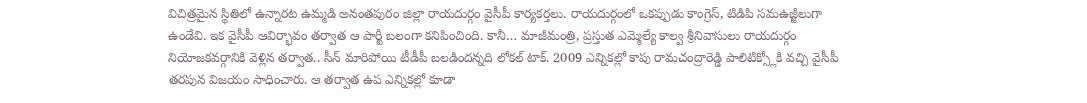విచిత్రమైన స్థితిలో ఉన్నారట ఉమ్మడి అనంతపురం జిల్లా రాయదుర్గం వైసీపీ కార్యకర్తలు. రాయదుర్గంలో ఒకప్పుడు కాంగ్రెస్, టిడిపి సమఉజ్జీలుగా ఉండేవి. ఇక వైసీపీ ఆవిర్భావం తర్వాత ఆ పార్టీ బలంగా కనిపించింది. కానీ… మాజీమంత్రి, ప్రస్తుత ఎమ్మెల్యే కాల్వ శ్రీనివాసులు రాయదుర్గం నియోజకవర్గానికి వెళ్లిన తర్వాత.. సీన్ మారిపోయి టీడీపీ బలడిందన్నది లోకల్ టాక్. 2009 ఎన్నికల్లో కాపు రామచంద్రారెడ్డి పాలిటిక్స్లోకి వచ్చి వైసీపీ తరపున విజయం సాధించారు. ఆ తర్వాత ఉప ఎన్నికల్లో కూడా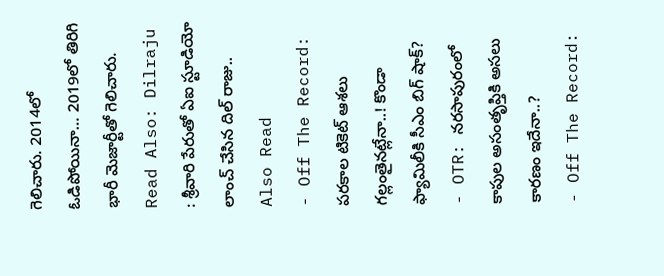గెలిచారు. 2014లో ఓడిపోయినా… 2019లో తిరిగి భారీ మెజార్టీతో గెలిచారు.
Read Also: Dilraju : శ్రీవారి పేరుతో ఏఐ స్టూడియో లాంచ్ చేసిన దిల్ రాజు..
Also Read
- Off The Record: పరకాల టికెట్ ఆశలు గల్లంతైనట్లేనా..! కొండా ఫ్యామిలీకి సీఎం బిగ్ షాక్?
- OTR: నరసాపురంలో కాపుల అసంతృప్తికి అసలు కారణం ఇదేనా..?
- Off The Record: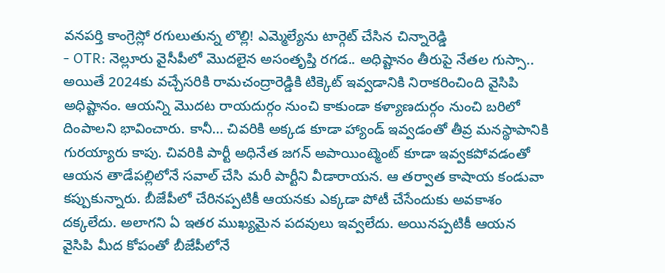వనపర్తి కాంగ్రెస్లో రగులుతున్న లొల్లి! ఎమ్మెల్యేను టార్గెట్ చేసిన చిన్నారెడ్డి
- OTR: నెల్లూరు వైసీపీలో మొదలైన అసంతృప్తి రగడ.. అధిష్టానం తీరుపై నేతల గుస్సా..
అయితే 2024కు వచ్చేసరికి రామచంద్రారెడ్డికి టిక్కెట్ ఇవ్వడానికి నిరాకరించింది వైసిపి అధిష్టానం. ఆయన్ని మొదట రాయదుర్గం నుంచి కాకుండా కళ్యాణదుర్గం నుంచి బరిలో దింపాలని భావించారు. కానీ… చివరికి అక్కడ కూడా హ్యాండ్ ఇవ్వడంతో తీవ్ర మనస్థాపానికి గురయ్యారు కాపు. చివరికి పార్టీ అధినేత జగన్ అపాయింట్మెంట్ కూడా ఇవ్వకపోవడంతో ఆయన తాడేపల్లిలోనే సవాల్ చేసి మరీ పార్టీని వీడారాయన. ఆ తర్వాత కాషాయ కండువా కప్పుకున్నారు. బీజేపీలో చేరినప్పటికీ ఆయనకు ఎక్కడా పోటీ చేసేందుకు అవకాశం దక్కలేదు. అలాగని ఏ ఇతర ముఖ్యమైన పదవులు ఇవ్వలేదు. అయినప్పటికీ ఆయన వైసిపి మీద కోపంతో బీజేపీలోనే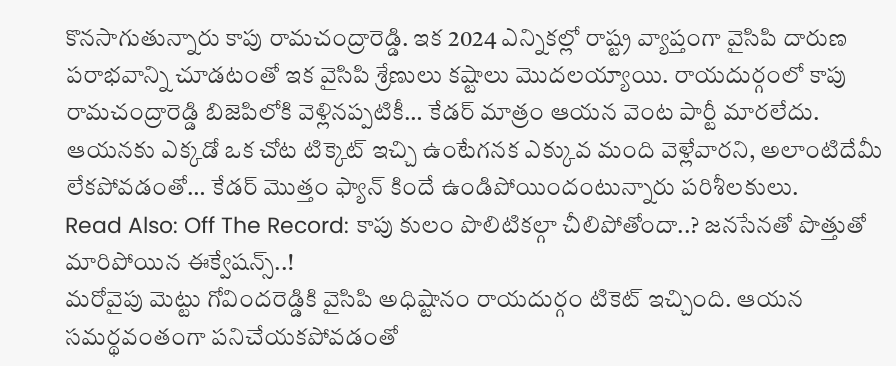కొనసాగుతున్నారు కాపు రామచంద్రారెడ్డి. ఇక 2024 ఎన్నికల్లో రాష్ట్ర వ్యాప్తంగా వైసిపి దారుణ పరాభవాన్ని చూడటంతో ఇక వైసిపి శ్రేణులు కష్టాలు మొదలయ్యాయి. రాయదుర్గంలో కాపు రామచంద్రారెడ్డి బిజెపిలోకి వెళ్లినప్పటికీ… కేడర్ మాత్రం ఆయన వెంట పార్టీ మారలేదు. ఆయనకు ఎక్కడో ఒక చోట టిక్కెట్ ఇచ్చి ఉంటేగనక ఎక్కువ మంది వెళ్లేవారని, అలాంటిదేమీ లేకపోవడంతో… కేడర్ మొత్తం ఫ్యాన్ కిందే ఉండిపోయిందంటున్నారు పరిశీలకులు.
Read Also: Off The Record: కాపు కులం పొలిటికల్గా చీలిపోతోందా..? జనసేనతో పొత్తుతో మారిపోయిన ఈక్వేషన్స్..!
మరోవైపు మెట్టు గోవిందరెడ్డికి వైసిపి అధిష్టానం రాయదుర్గం టికెట్ ఇచ్చింది. ఆయన సమర్థవంతంగా పనిచేయకపోవడంతో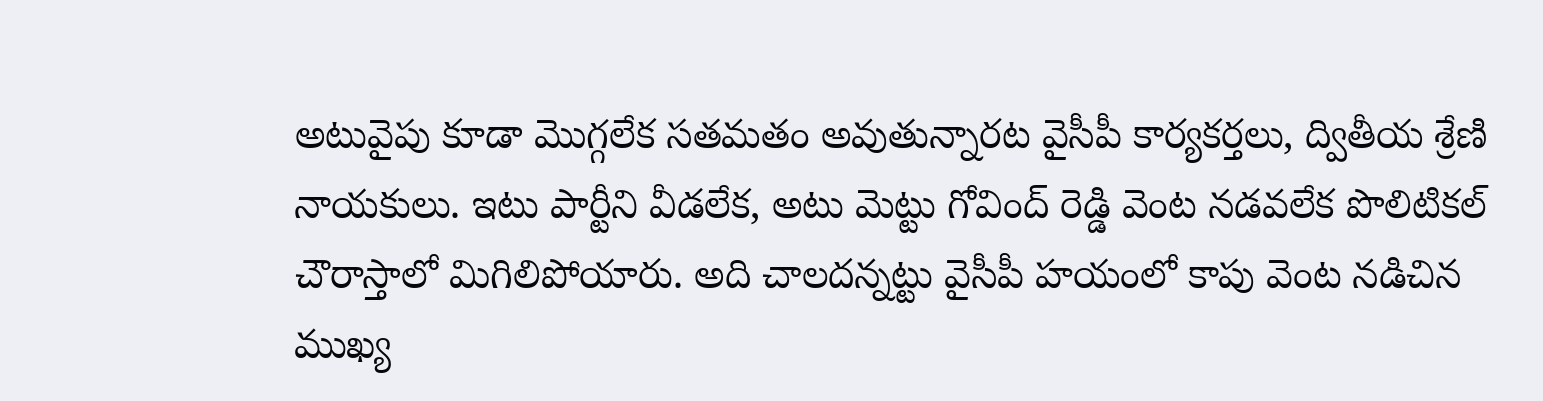అటువైపు కూడా మొగ్గలేక సతమతం అవుతున్నారట వైసీపీ కార్యకర్తలు, ద్వితీయ శ్రేణి నాయకులు. ఇటు పార్టీని వీడలేక, అటు మెట్టు గోవింద్ రెడ్డి వెంట నడవలేక పొలిటికల్ చౌరాస్తాలో మిగిలిపోయారు. అది చాలదన్నట్టు వైసీపీ హయంలో కాపు వెంట నడిచిన ముఖ్య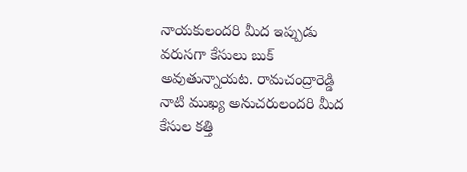నాయకులందరి మీద ఇప్పుడు వరుసగా కేసులు బుక్ అవుతున్నాయట. రామచంద్రారెడ్డి నాటి ముఖ్య అనుచరులందరి మీద కేసుల కత్తి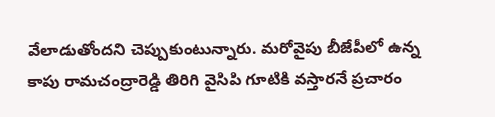వేలాడుతోందని చెప్పుకుంటున్నారు. మరోవైపు బీజేపీలో ఉన్న కాపు రామచంద్రారెడ్డి తిరిగి వైసిపి గూటికి వస్తారనే ప్రచారం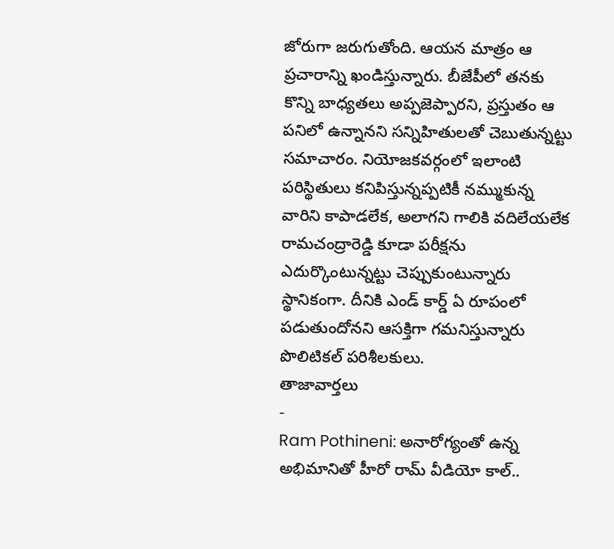జోరుగా జరుగుతోంది. ఆయన మాత్రం ఆ ప్రచారాన్ని ఖండిస్తున్నారు. బీజేపీలో తనకు కొన్ని బాధ్యతలు అప్పజెప్పారని, ప్రస్తుతం ఆ పనిలో ఉన్నానని సన్నిహితులతో చెబుతున్నట్టు సమాచారం. నియోజకవర్గంలో ఇలాంటి పరిస్థితులు కనిపిస్తున్నప్పటికీ నమ్ముకున్న వారిని కాపాడలేక, అలాగని గాలికి వదిలేయలేక రామచంద్రారెడ్డి కూడా పరీక్షను ఎదుర్కొంటున్నట్టు చెప్పుకుంటున్నారు స్థానికంగా. దీనికి ఎండ్ కార్డ్ ఏ రూపంలో పడుతుందోనని ఆసక్తిగా గమనిస్తున్నారు పొలిటికల్ పరిశీలకులు.
తాజావార్తలు
-
Ram Pothineni: అనారోగ్యంతో ఉన్న అభిమానితో హీరో రామ్ వీడియో కాల్..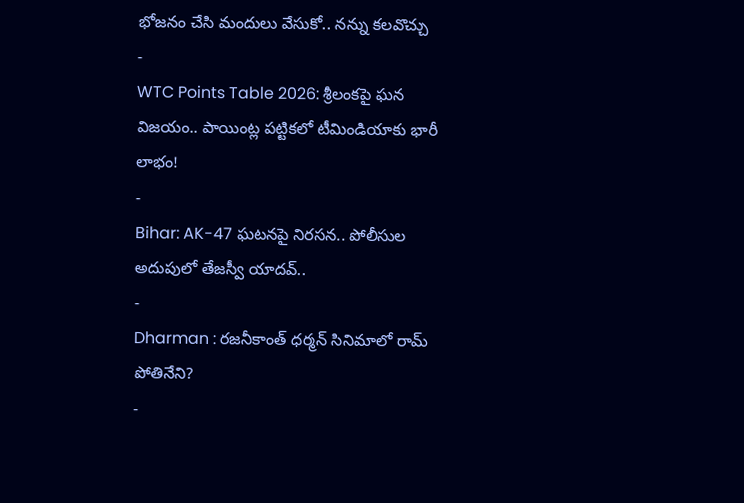భోజనం చేసి మందులు వేసుకో.. నన్ను కలవొచ్చు
-
WTC Points Table 2026: శ్రీలంకపై ఘన విజయం.. పాయింట్ల పట్టికలో టీమిండియాకు భారీ లాభం!
-
Bihar: AK-47 ఘటనపై నిరసన.. పోలీసుల అదుపులో తేజస్వీ యాదవ్..
-
Dharman : రజనీకాంత్ ధర్మన్ సినిమాలో రామ్ పోతినేని?
-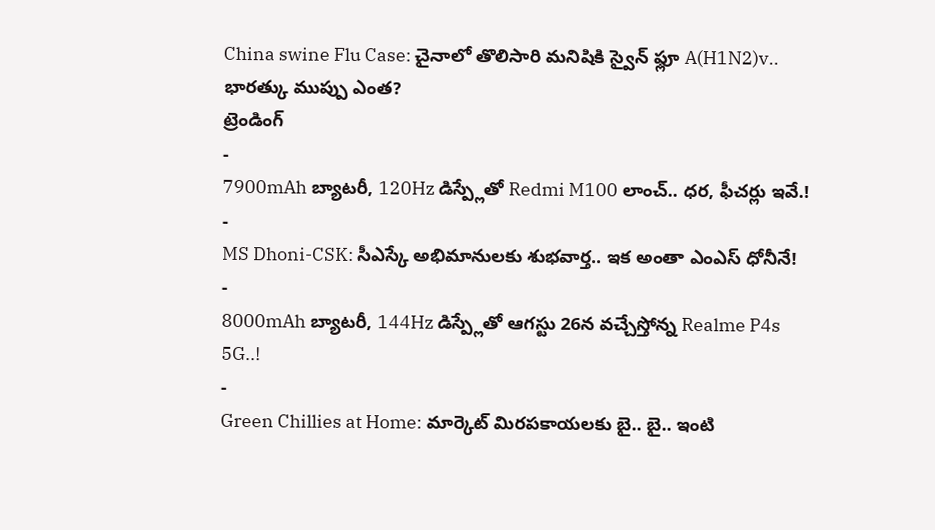China swine Flu Case: చైనాలో తొలిసారి మనిషికి స్వైన్ ఫ్లూ A(H1N2)v.. భారత్కు ముప్పు ఎంత?
ట్రెండింగ్
-
7900mAh బ్యాటరీ, 120Hz డిస్ప్లేతో Redmi M100 లాంచ్.. ధర, ఫీచర్లు ఇవే.!
-
MS Dhoni-CSK: సీఎస్కే అభిమానులకు శుభవార్త.. ఇక అంతా ఎంఎస్ ధోనీనే!
-
8000mAh బ్యాటరీ, 144Hz డిస్ప్లేతో ఆగస్టు 26న వచ్చేస్తోన్న Realme P4s 5G..!
-
Green Chillies at Home: మార్కెట్ మిరపకాయలకు బై.. బై.. ఇంటి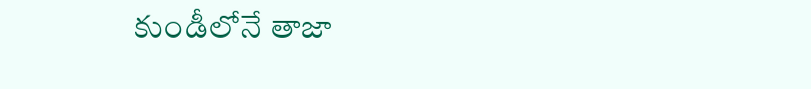కుండీలోనే తాజా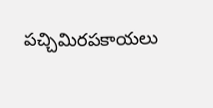పచ్చిమిరపకాయలు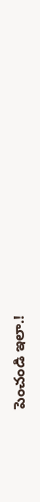పెంచండి ఇలా.!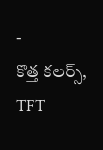-
కొత్త కలర్స్, TFT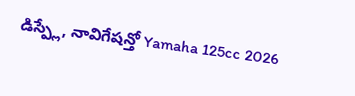డిస్ప్లే, నావిగేషన్తో Yamaha 125cc 2026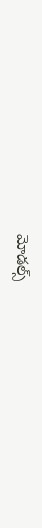మోడల్స్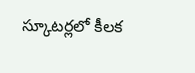స్కూటర్లలో కీలక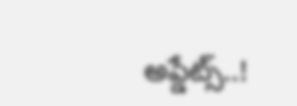అప్డేట్స్..!